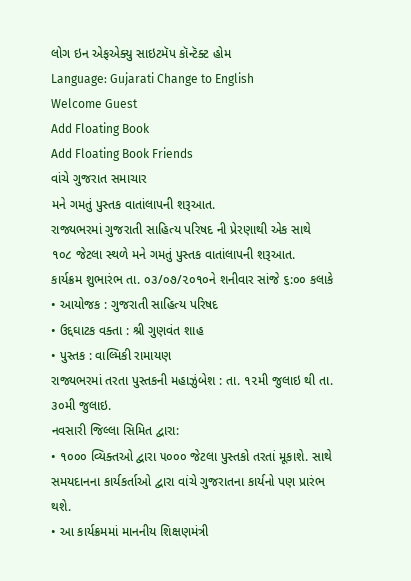લોગ ઇન એફએક્યુ સાઇટમૅપ કૉન્ટૅક્ટ હોમ
Language: Gujarati Change to English
Welcome Guest
Add Floating Book
Add Floating Book Friends
વાંચે ગુજરાત સમાચાર
મને ગમતું પુસ્તક વાતાંલાપની શરૂઆત.
રાજ્યભરમાં ગુજરાતી સાહિત્ય પરિષદ ની પ્રેરણાથી એક સાથે ૧૦૮ જેટલા સ્થળે મને ગમતું પુસ્તક વાતાંલાપની શરૂઆત.
કાર્યક્રમ શુભારંભ તા. ૦૩/૦૭/૨૦૧૦ને શનીવાર સાંજે ૬:૦૦ કલાકે
• આયોજક : ગુજરાતી સાહિત્ય પરિષદ
• ઉદ્દઘાટક વક્તા : શ્રી ગુણવંત શાહ
• પુસ્તક : વાલ્મિકી રામાયણ
રાજ્યભરમાં તરતા પુસ્તકની મહાઝુંબેશ : તા. ૧૨મી જુલાઇ થી તા. ૩૦મી જુલાઇ.
નવસારી જિલ્લા સિમિત દ્વારા:
• ૧૦૦૦ વ્યિક્તઓ દ્વારા ૫૦૦૦ જેટલા પુસ્તકો તરતાં મૂકાશે. સાથે સમયદાનના કાર્યકર્તાઓ દ્વારા વાંચે ગુજરાતના કાર્યનો પણ પ્રારંભ થશે.
• આ કાર્યક્રમમાં માનનીય શિક્ષણમંત્રી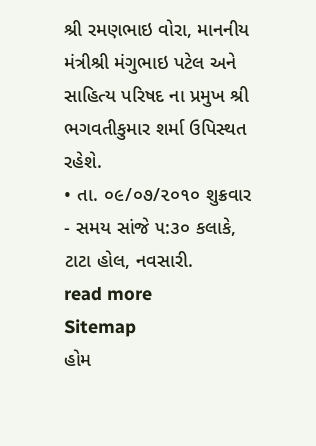શ્રી રમણભાઇ વોરા, માનનીય મંત્રીશ્રી મંગુભાઇ પટેલ અને સાહિત્ય પરિષદ ના પ્રમુખ શ્રી ભગવતીકુમાર શર્મા ઉપિસ્થત રહેશે.
• તા. ૦૯/૦૭/૨૦૧૦ શુક્રવાર - સમય સાંજે ૫:૩૦ કલાકે, ટાટા હોલ, નવસારી.
read more
Sitemap
હોમ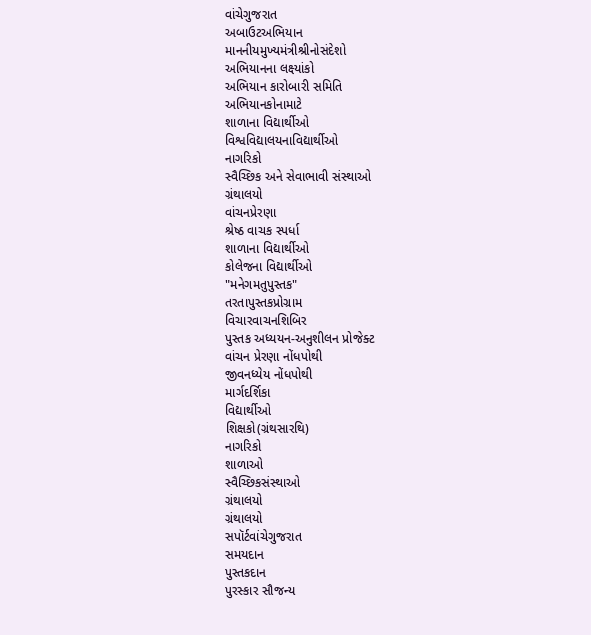વાંચેગુજરાત
અબાઉટઅભિયાન
માનનીયમુખ્યમંત્રીશ્રીનોસંદેશો
અભિયાનના લક્ષ્યાંકો
અભિયાન કારોબારી સમિતિ
અભિયાનકોનામાટે
શાળાના વિદ્યાર્થીઓ
વિશ્વવિદ્યાલયનાવિદ્યાર્થીઓ
નાગરિકો
સ્વૈચ્છિક અને સેવાભાવી સંસ્થાઓ
ગ્રંથાલયો
વાંચનપ્રેરણા
શ્રેષ્ઠ વાચક સ્પર્ધા
શાળાના વિદ્યાર્થીઓ
કોલેજના વિદ્યાર્થીઓ
"મનેગમતુપુસ્તક"
તરતાપુસ્તકપ્રોગ્રામ
વિચારવાચનશિબિર
પુસ્તક અધ્યયન-અનુશીલન પ્રોજેક્ટ
વાંચન પ્રેરણા નોંધપોથી
જીવનધ્યેય નોંધપોથી
માર્ગદર્શિકા
વિદ્યાર્થીઓ
શિક્ષકો(ગ્રંથસારથિ)
નાગરિકો
શાળાઓ
સ્વૈચ્છિકસંસ્થાઓ
ગ્રંથાલયો
ગ્રંથાલયો
સપૉર્ટવાંચેગુજરાત
સમયદાન
પુસ્તકદાન
પુરસ્કાર સૌજન્ય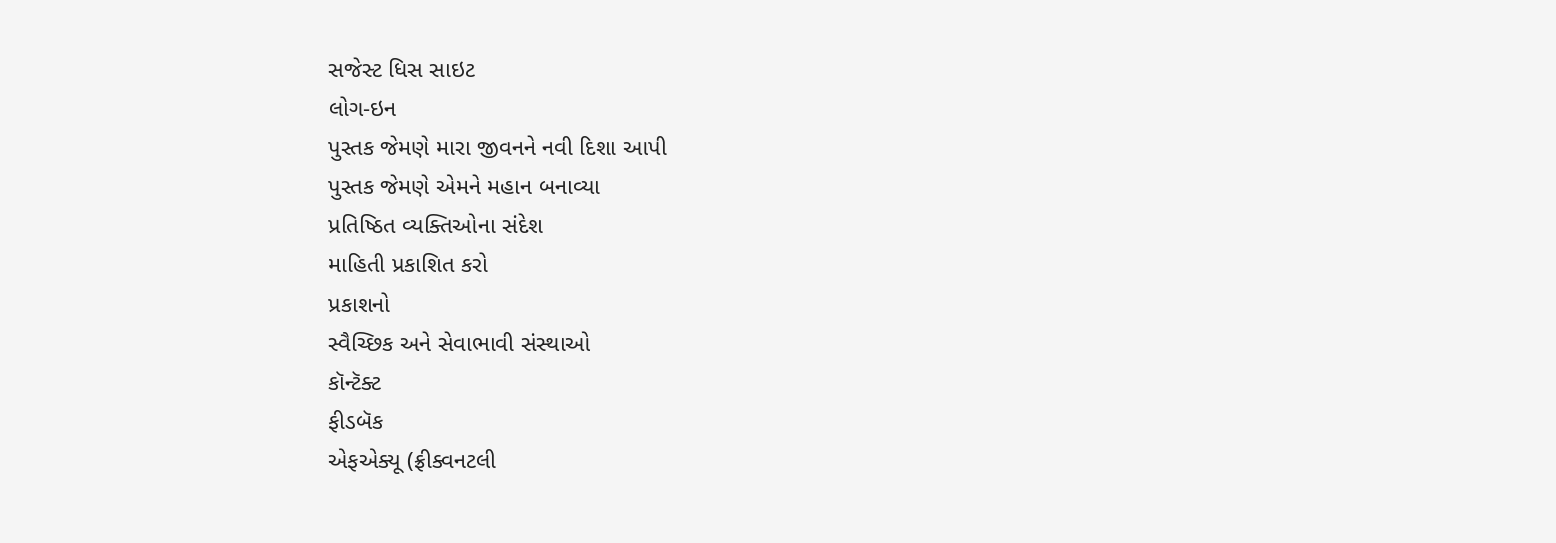સજેસ્ટ ધિસ સાઇટ
લોગ-ઇન
પુસ્તક જેમણે મારા જીવનને નવી દિશા આપી
પુસ્તક જેમણે એમને મહાન બનાવ્યા
પ્રતિષ્ઠિત વ્યક્તિઓના સંદેશ
માહિતી પ્રકાશિત કરો
પ્રકાશનો
સ્વૈચ્છિક અને સેવાભાવી સંસ્થાઓ
કૉન્ટૅક્ટ
ફીડબૅક
એફએક્યૂ (ફ્રીક્વનટલી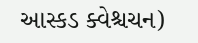આસ્કડ ક્વેશ્ચચન)